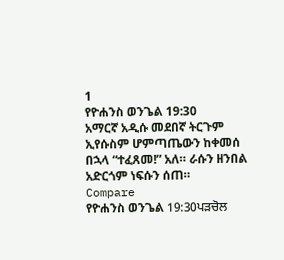1
የዮሐንስ ወንጌል 19:30
አማርኛ አዲሱ መደበኛ ትርጉም
ኢየሱስም ሆምጣጤውን ከቀመሰ በኋላ “ተፈጸመ!” አለ። ራሱን ዘንበል አድርጎም ነፍሱን ሰጠ።
Compare
የዮሐንስ ወንጌል 19:30ਪੜਚੋਲ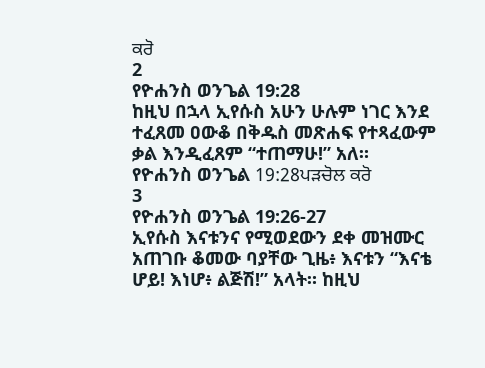ਕਰੋ
2
የዮሐንስ ወንጌል 19:28
ከዚህ በኋላ ኢየሱስ አሁን ሁሉም ነገር እንደ ተፈጸመ ዐውቆ በቅዱስ መጽሐፍ የተጻፈውም ቃል እንዲፈጸም “ተጠማሁ!” አለ።
የዮሐንስ ወንጌል 19:28ਪੜਚੋਲ ਕਰੋ
3
የዮሐንስ ወንጌል 19:26-27
ኢየሱስ እናቱንና የሚወደውን ደቀ መዝሙር አጠገቡ ቆመው ባያቸው ጊዜ፥ እናቱን “እናቴ ሆይ! እነሆ፥ ልጅሽ!” አላት። ከዚህ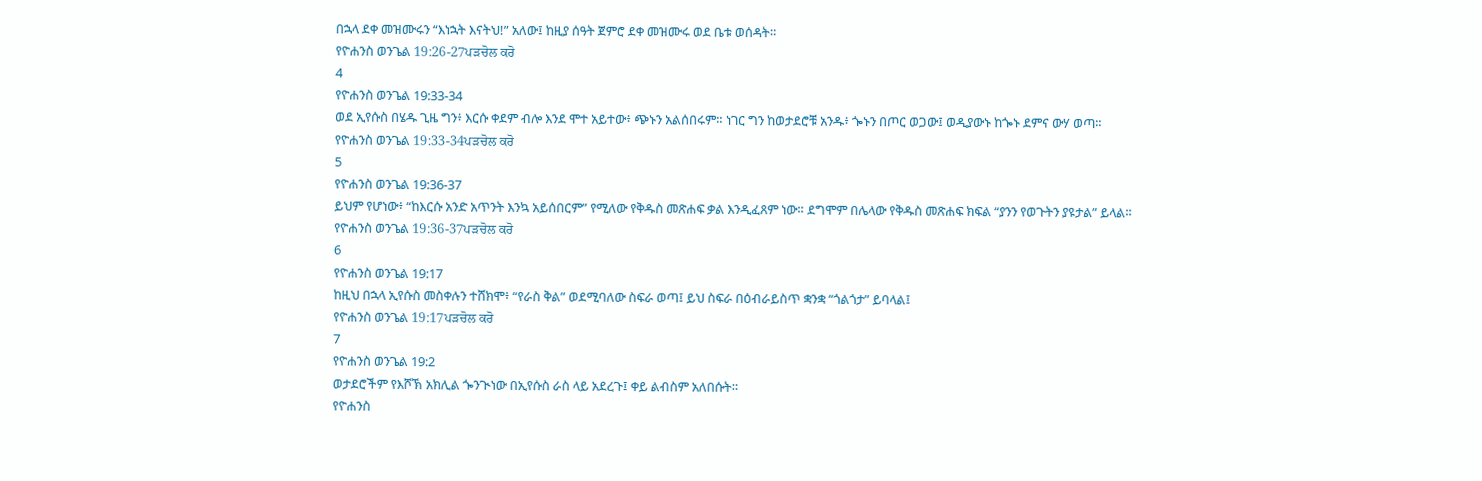በኋላ ደቀ መዝሙሩን “እነኋት እናትህ!” አለው፤ ከዚያ ሰዓት ጀምሮ ደቀ መዝሙሩ ወደ ቤቱ ወሰዳት።
የዮሐንስ ወንጌል 19:26-27ਪੜਚੋਲ ਕਰੋ
4
የዮሐንስ ወንጌል 19:33-34
ወደ ኢየሱስ በሄዱ ጊዜ ግን፥ እርሱ ቀደም ብሎ እንደ ሞተ አይተው፥ ጭኑን አልሰበሩም። ነገር ግን ከወታደሮቹ አንዱ፥ ጐኑን በጦር ወጋው፤ ወዲያውኑ ከጐኑ ደምና ውሃ ወጣ።
የዮሐንስ ወንጌል 19:33-34ਪੜਚੋਲ ਕਰੋ
5
የዮሐንስ ወንጌል 19:36-37
ይህም የሆነው፥ “ከእርሱ አንድ አጥንት እንኳ አይሰበርም” የሚለው የቅዱስ መጽሐፍ ቃል እንዲፈጸም ነው። ደግሞም በሌላው የቅዱስ መጽሐፍ ክፍል “ያንን የወጉትን ያዩታል” ይላል።
የዮሐንስ ወንጌል 19:36-37ਪੜਚੋਲ ਕਰੋ
6
የዮሐንስ ወንጌል 19:17
ከዚህ በኋላ ኢየሱስ መስቀሉን ተሸክሞ፥ “የራስ ቅል” ወደሚባለው ስፍራ ወጣ፤ ይህ ስፍራ በዕብራይስጥ ቋንቋ “ጎልጎታ” ይባላል፤
የዮሐንስ ወንጌል 19:17ਪੜਚੋਲ ਕਰੋ
7
የዮሐንስ ወንጌል 19:2
ወታደሮችም የእሾኽ አክሊል ጐንጒነው በኢየሱስ ራስ ላይ አደረጉ፤ ቀይ ልብስም አለበሱት።
የዮሐንስ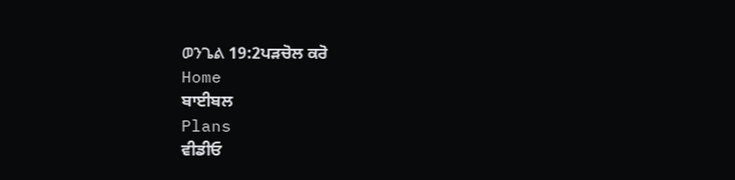ወንጌል 19:2ਪੜਚੋਲ ਕਰੋ
Home
ਬਾਈਬਲ
Plans
ਵੀਡੀਓ